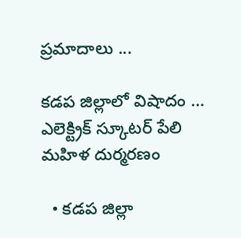ప్రమాదాలు ...

కడప జిల్లాలో విషాదం … ఎలెక్ట్రిక్ స్కూటర్ పేలి మహిళ దుర్మరణం

  • కడప జిల్లా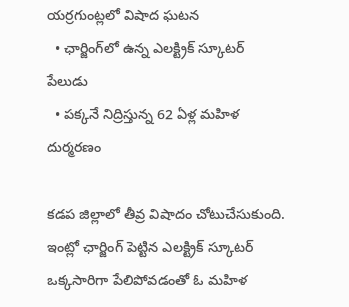యర్రగుంట్లలో విషాద ఘటన
  • ఛార్జింగ్‌లో ఉన్న ఎలక్ట్రిక్ స్కూటర్ పేలుడు
  • పక్కనే నిద్రిస్తున్న 62 ఏళ్ల మహిళ దుర్మరణం

కడప జిల్లాలో తీవ్ర విషాదం చోటుచేసుకుంది. ఇంట్లో ఛార్జింగ్ పెట్టిన ఎలక్ట్రిక్ స్కూటర్ ఒక్కసారిగా పేలిపోవడంతో ఓ మహిళ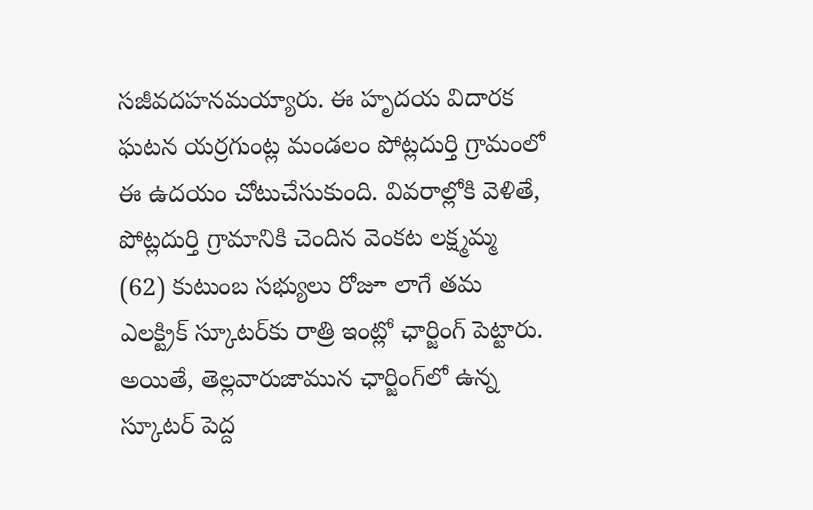సజీవదహనమయ్యారు. ఈ హృదయ విదారక ఘటన యర్రగుంట్ల మండలం పోట్లదుర్తి గ్రామంలో ఈ ఉదయం చోటుచేసుకుంది. వివరాల్లోకి వెళితే, పోట్లదుర్తి గ్రామానికి చెందిన వెంకట లక్ష్మమ్మ (62) కుటుంబ సభ్యులు రోజూ లాగే తమ ఎలక్ట్రిక్ స్కూటర్‌కు రాత్రి ఇంట్లో ఛార్జింగ్ పెట్టారు. అయితే, తెల్లవారుజామున ఛార్జింగ్‌లో ఉన్న స్కూటర్ పెద్ద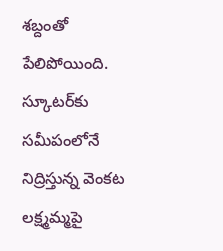శబ్దంతో పేలిపోయింది. స్కూటర్‌కు సమీపంలోనే నిద్రిస్తున్న వెంకట లక్ష్మమ్మపై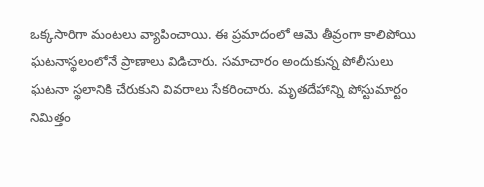ఒక్కసారిగా మంటలు వ్యాపించాయి. ఈ ప్రమాదంలో ఆమె తీవ్రంగా కాలిపోయి ఘటనాస్థలంలోనే ప్రాణాలు విడిచారు. సమాచారం అందుకున్న పోలీసులు ఘటనా స్థలానికి చేరుకుని వివరాలు సేకరించారు. మృతదేహాన్ని పోస్టుమార్టం నిమిత్తం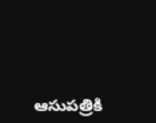ఆసుపత్రికి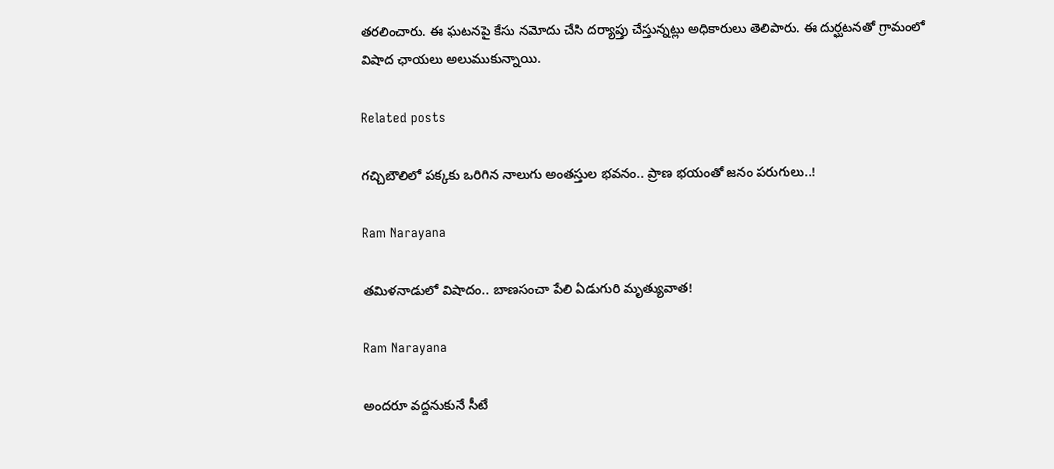తరలించారు. ఈ ఘటనపై కేసు నమోదు చేసి దర్యాప్తు చేస్తున్నట్లు అధికారులు తెలిపారు. ఈ దుర్ఘటనతో గ్రామంలో విషాద ఛాయలు అలుముకున్నాయి.

Related posts

గచ్చిబౌలిలో పక్కకు ఒరిగిన నాలుగు అంతస్తుల భవనం.. ప్రాణ భయంతో జనం పరుగులు..!

Ram Narayana

తమిళనాడులో విషాదం.. బాణసంచా పేలి ఏడుగురి మృత్యువాత!

Ram Narayana

అందరూ వద్దనుకునే సీటే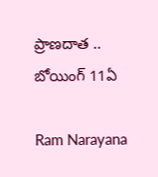ప్రాణదాత .. బోయింగ్ 11ఏ

Ram Narayana